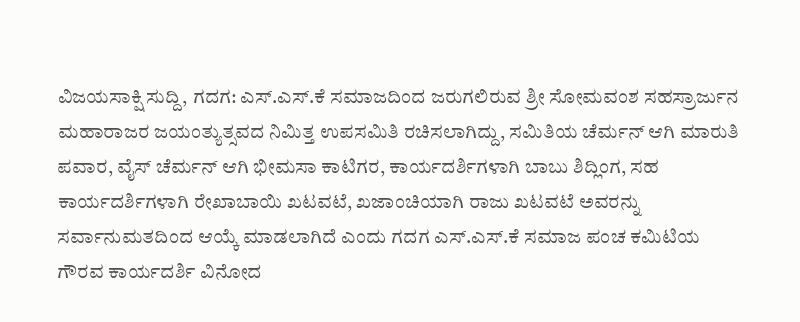ವಿಜಯಸಾಕ್ಷಿ ಸುದ್ದಿ, ಗದಗ: ಎಸ್.ಎಸ್.ಕೆ ಸಮಾಜದಿಂದ ಜರುಗಲಿರುವ ಶ್ರೀ ಸೋಮವಂಶ ಸಹಸ್ರಾರ್ಜುನ ಮಹಾರಾಜರ ಜಯಂತ್ಯುತ್ಸವದ ನಿಮಿತ್ತ ಉಪಸಮಿತಿ ರಚಿಸಲಾಗಿದ್ದು, ಸಮಿತಿಯ ಚೆರ್ಮನ್ ಆಗಿ ಮಾರುತಿ ಪವಾರ, ವೈಸ್ ಚೆರ್ಮನ್ ಆಗಿ ಭೀಮಸಾ ಕಾಟಿಗರ, ಕಾರ್ಯದರ್ಶಿಗಳಾಗಿ ಬಾಬು ಶಿದ್ಲಿಂಗ, ಸಹ ಕಾರ್ಯದರ್ಶಿಗಳಾಗಿ ರೇಖಾಬಾಯಿ ಖಟವಟೆ, ಖಜಾಂಚಿಯಾಗಿ ರಾಜು ಖಟವಟೆ ಅವರನ್ನು ಸರ್ವಾನುಮತದಿಂದ ಆಯ್ಕೆ ಮಾಡಲಾಗಿದೆ ಎಂದು ಗದಗ ಎಸ್.ಎಸ್.ಕೆ ಸಮಾಜ ಪಂಚ ಕಮಿಟಿಯ ಗೌರವ ಕಾರ್ಯದರ್ಶಿ ವಿನೋದ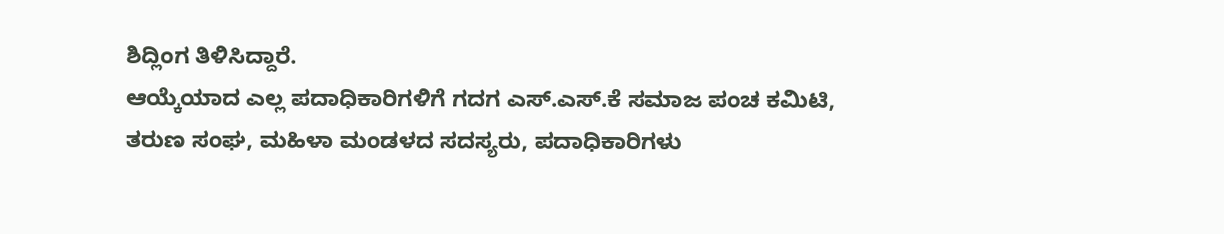ಶಿದ್ಲಿಂಗ ತಿಳಿಸಿದ್ದಾರೆ.
ಆಯ್ಕೆಯಾದ ಎಲ್ಲ ಪದಾಧಿಕಾರಿಗಳಿಗೆ ಗದಗ ಎಸ್.ಎಸ್.ಕೆ ಸಮಾಜ ಪಂಚ ಕಮಿಟಿ, ತರುಣ ಸಂಘ, ಮಹಿಳಾ ಮಂಡಳದ ಸದಸ್ಯರು, ಪದಾಧಿಕಾರಿಗಳು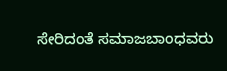ಸೇರಿದಂತೆ ಸಮಾಜಬಾಂಧವರು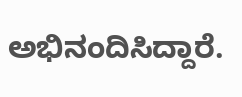ಅಭಿನಂದಿಸಿದ್ದಾರೆ.